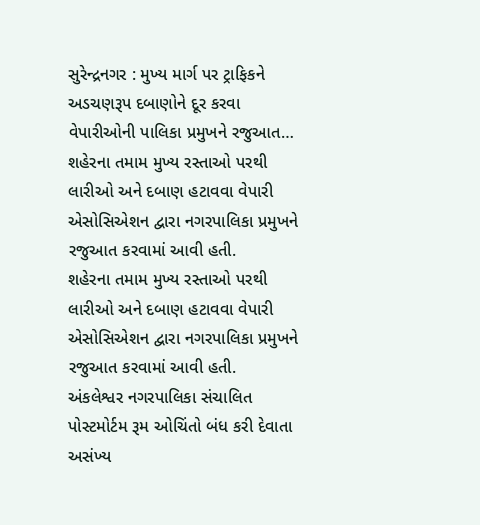સુરેન્દ્રનગર : મુખ્ય માર્ગ પર ટ્રાફિકને અડચણરૂપ દબાણોને દૂર કરવા વેપારીઓની પાલિકા પ્રમુખને રજુઆત…
શહેરના તમામ મુખ્ય રસ્તાઓ પરથી લારીઓ અને દબાણ હટાવવા વેપારી એસોસિએશન દ્વારા નગરપાલિકા પ્રમુખને રજુઆત કરવામાં આવી હતી.
શહેરના તમામ મુખ્ય રસ્તાઓ પરથી લારીઓ અને દબાણ હટાવવા વેપારી એસોસિએશન દ્વારા નગરપાલિકા પ્રમુખને રજુઆત કરવામાં આવી હતી.
અંકલેશ્વર નગરપાલિકા સંચાલિત પોસ્ટમોર્ટમ રૂમ ઓચિંતો બંધ કરી દેવાતા અસંખ્ય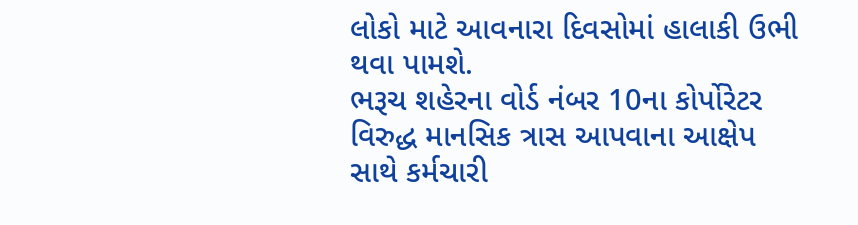લોકો માટે આવનારા દિવસોમાં હાલાકી ઉભી થવા પામશે.
ભરૂચ શહેરના વોર્ડ નંબર 10ના કોર્પોરેટર વિરુદ્ધ માનસિક ત્રાસ આપવાના આક્ષેપ સાથે કર્મચારી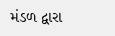મંડળ દ્વારા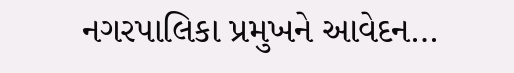નગરપાલિકા પ્રમુખને આવેદન…